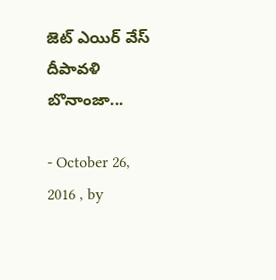జెట్ ఎయిర్ వేస్ దీపావళి బొనాంజా...

- October 26, 2016 , by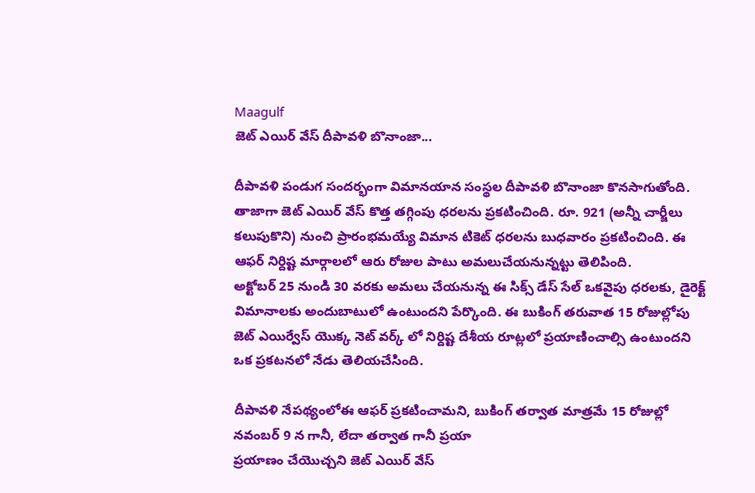Maagulf
జెట్ ఎయిర్ వేస్ దీపావళి బొనాంజా...

దీపావళి పండుగ సందర్భంగా విమానయాన సంస్థల దీపావళి బొనాంజా కొనసాగుతోంది. తాజాగా జెట్ ఎయిర్ వేస్ కొత్త తగ్గింపు ధరలను ప్రకటించింది. రూ. 921 (అన్నీ చార్జీలు కలుపుకొని) నుంచి ప్రారంభమయ్యే విమాన టికెట్ ధరలను బుధవారం ప్రకటించింది. ఈ ఆఫర్ నిర్దిష్ట మార్గాలలో ఆరు రోజుల పాటు అమలుచేయనున్నట్టు తెలిపింది.
అక్టోబర్ 25 నుండి 30 వరకు అమలు చేయనున్న ఈ సిక్స్ డేస్ సేల్ ఒకవైపు ధరలకు, డైరెక్ట్ విమానాలకు అందుబాటులో ఉంటుందని పేర్కొంది. ఈ బుకింగ్ తరువాత 15 రోజుల్లోపు జెట్ ఎయిర్వేస్ యొక్క నెట్ వర్క్ లో నిర్దిష్ట దేశీయ రూట్లలో ప్రయాణించాల్సి ఉంటుందని ఒక ప్రకటనలో నేడు తెలియచేసింది.

దీపావళి నేపథ్యంలోఈ ఆఫర్ ప్రకటించామని, బుకింగ్ తర్వాత మాత్రమే 15 రోజుల్లో నవంబర్ 9 న గానీ, లేదా తర్వాత గానీ ప్రయా
ప్రయాణం చేయొచ్చని జెట్ ఎయిర్ వేస్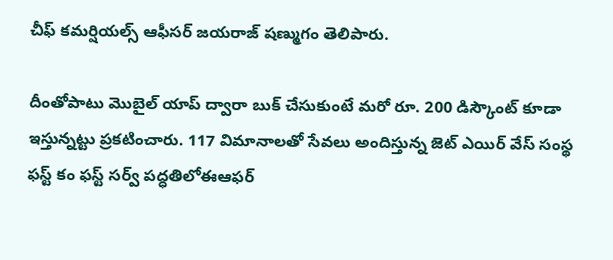చీఫ్ కమర్షియల్స్ ఆఫీసర్ జయరాజ్ షణ్ముగం తెలిపారు.

దీంతోపాటు మొబైల్ యాప్ ద్వారా బుక్ చేసుకుంటే మరో రూ. 200 డిస్కౌంట్ కూడా ఇస్తున్నట్టు ప్రకటించారు. 117 విమానాలతో సేవలు అందిస్తున్న జెట్ ఎయిర్ వేస్ సంస్థ ఫస్ట్ కం ఫస్ట్ సర్వ్ పద్ధతిలోఈఆఫర్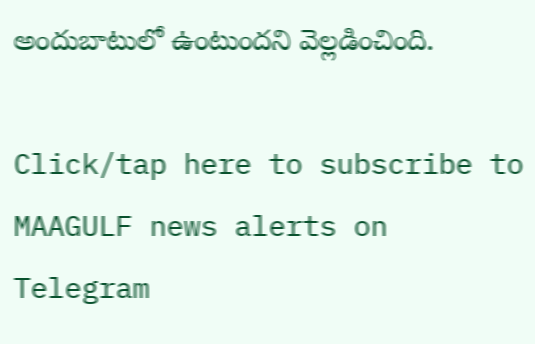అందుబాటులో ఉంటుందని వెల్లడించింది.

Click/tap here to subscribe to MAAGULF news alerts on Telegram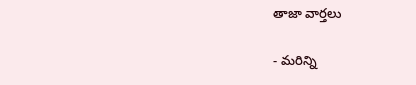తాజా వార్తలు

- మరిన్ని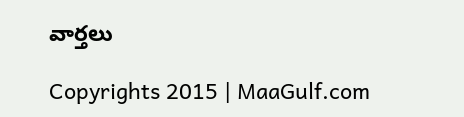వార్తలు

Copyrights 2015 | MaaGulf.com